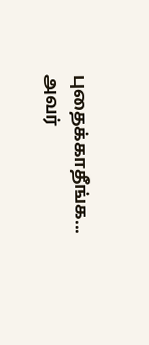புதைக்காதீங்க... அவர்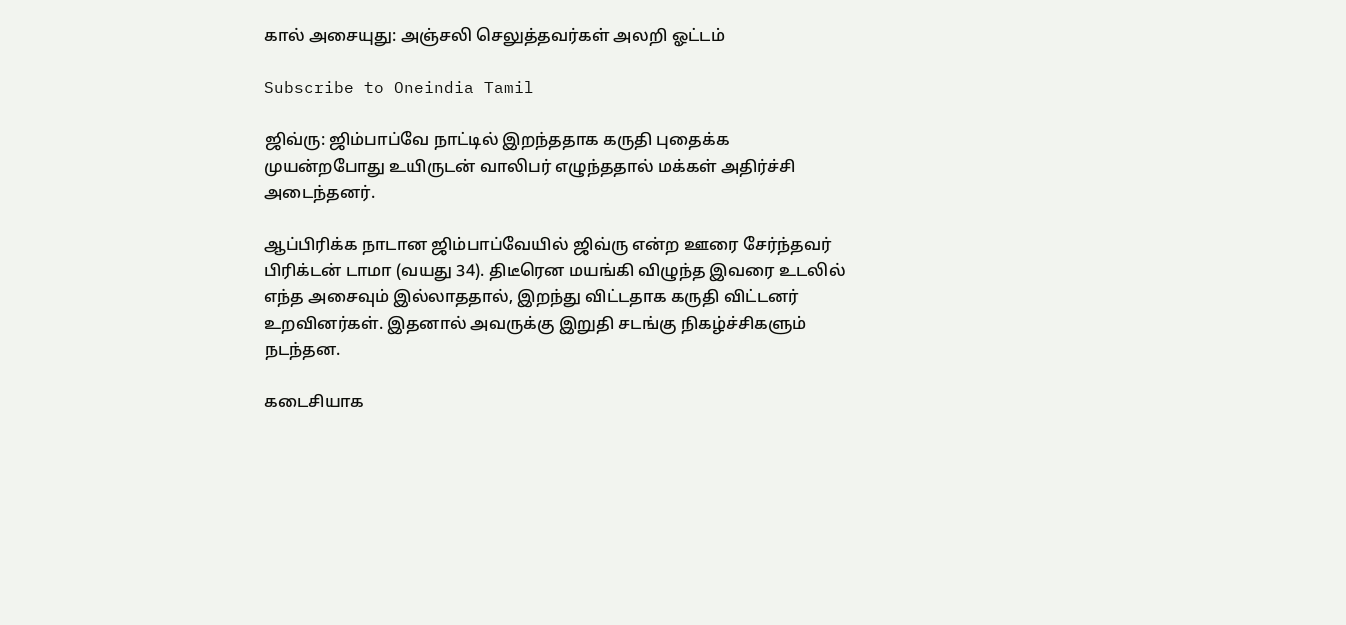கால் அசையுது: அஞ்சலி செலுத்தவர்கள் அலறி ஓட்டம்

Subscribe to Oneindia Tamil

ஜிவ்ரு: ஜிம்பாப்வே நாட்டில் இறந்ததாக கருதி புதைக்க முயன்றபோது உயிருடன் வாலிபர் எழுந்ததால் மக்கள் அதிர்ச்சி அடைந்தனர்.

ஆப்பிரிக்க நாடான ஜிம்பாப்வேயில் ஜிவ்ரு என்ற ஊரை சேர்ந்தவர் பிரிக்டன் டாமா (வயது 34). திடீரென மயங்கி விழுந்த இவரை உடலில் எந்த அசைவும் இல்லாததால், இறந்து விட்டதாக கருதி விட்டனர் உறவினர்கள். இதனால் அவருக்கு இறுதி சடங்கு நிகழ்ச்சிகளும் நடந்தன.

கடைசியாக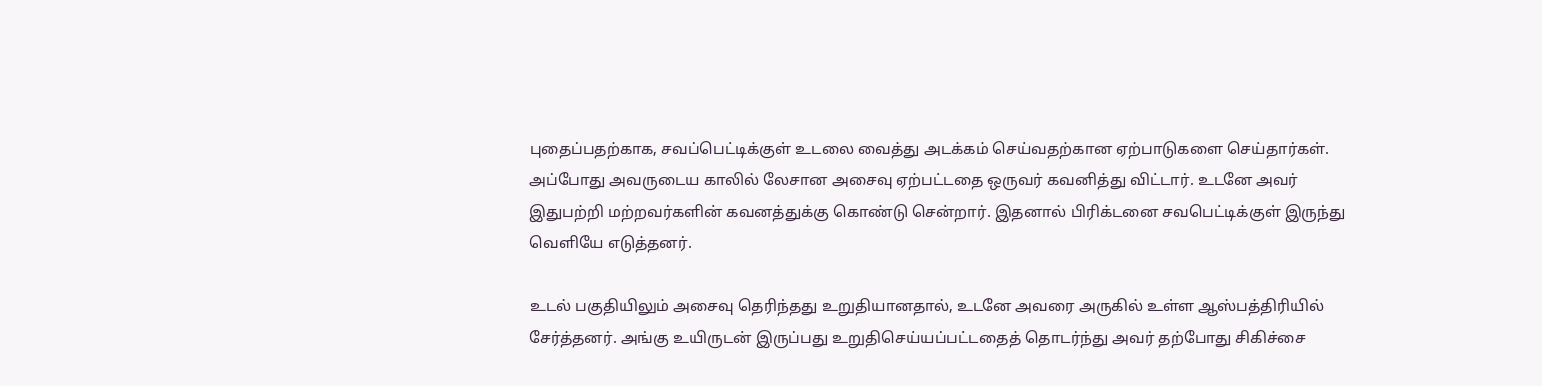புதைப்பதற்காக, சவப்பெட்டிக்குள் உடலை வைத்து அடக்கம் செய்வதற்கான ஏற்பாடுகளை செய்தார்கள். அப்போது அவருடைய காலில் லேசான அசைவு ஏற்பட்டதை ஒருவர் கவனித்து விட்டார். உடனே அவர் இதுபற்றி மற்றவர்களின் கவனத்துக்கு கொண்டு சென்றார். இதனால் பிரிக்டனை சவபெட்டிக்குள் இருந்து வெளியே எடுத்தனர்.

உடல் பகுதியிலும் அசைவு தெரிந்தது உறுதியானதால், உடனே அவரை அருகில் உள்ள ஆஸ்பத்திரியில் சேர்த்தனர். அங்கு உயிருடன் இருப்பது உறுதிசெய்யப்பட்டதைத் தொடர்ந்து அவர் தற்போது சிகிச்சை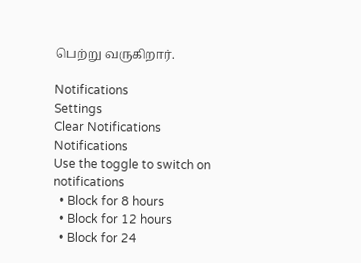பெற்று வருகிறார்.

Notifications
Settings
Clear Notifications
Notifications
Use the toggle to switch on notifications
  • Block for 8 hours
  • Block for 12 hours
  • Block for 24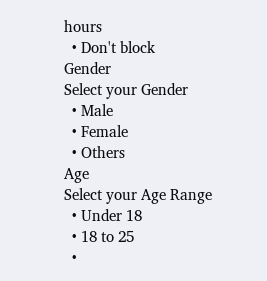hours
  • Don't block
Gender
Select your Gender
  • Male
  • Female
  • Others
Age
Select your Age Range
  • Under 18
  • 18 to 25
  •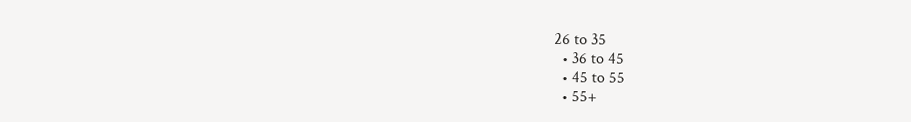26 to 35
  • 36 to 45
  • 45 to 55
  • 55+